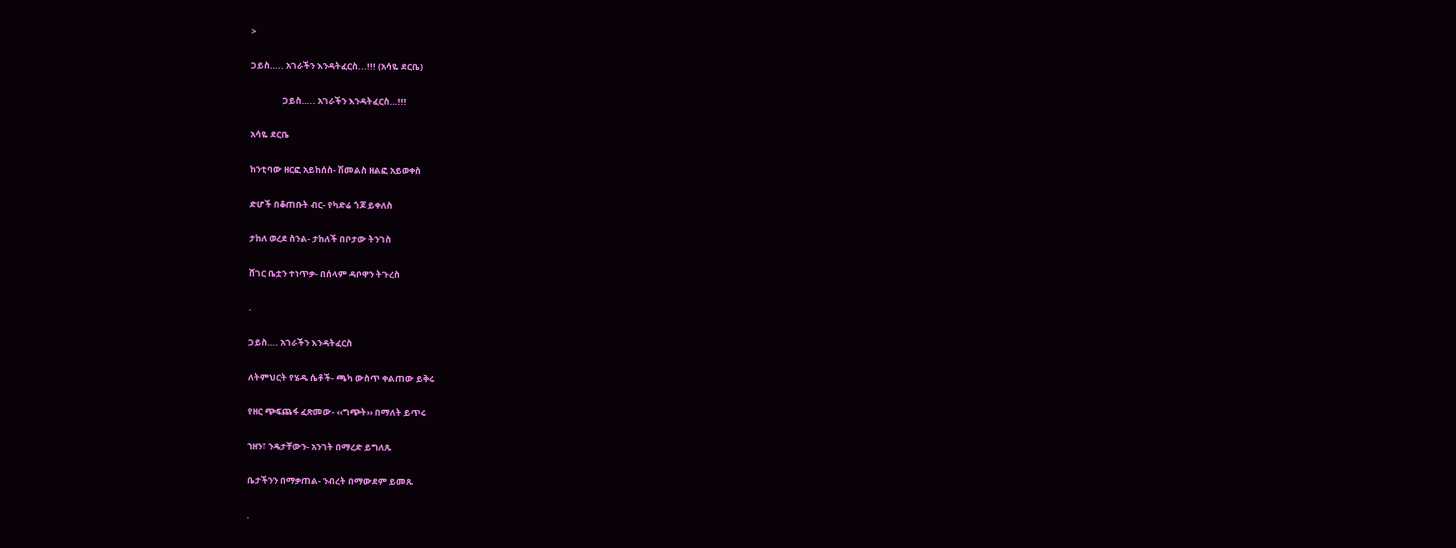>

ጋይስ….. አገራችን እንዳትፈርስ...!!! (አሳዬ ደርቤ)

                ጋይስ….. አገራችን እንዳትፈርስ…!!!

አሳዬ ደርቤ

ከንቲባው ዘርፎ አይከሰስ- ሽመልስ ዘልፎ አይወቀስ

ድሆች በቆጠቡት ብር- የካድሬ ጎጆ ይቀለስ

ታከለ ወረደ ስንል- ታከለች በቦታው ትንገስ

ሸገር ቤቷን ተነጥቃ- በሰላም ዳቦዋን ትጉረስ

.

ጋይስ…. አገራችን እንዳትፈርስ

ለትምህርት የሄዱ ሴቶች- ጫካ ውስጥ ቀልጠው ይቅሩ

የዘር ጭፍጨፋ ፈጽመው- ‹‹ግጭት›› በማለት ይጥሩ

ኀዘን፣ ንዴታቸውን- አንገት በማረድ ይግለጹ

ቤታችንን በማቃጠል- ንብረት በማውደም ይመጹ

.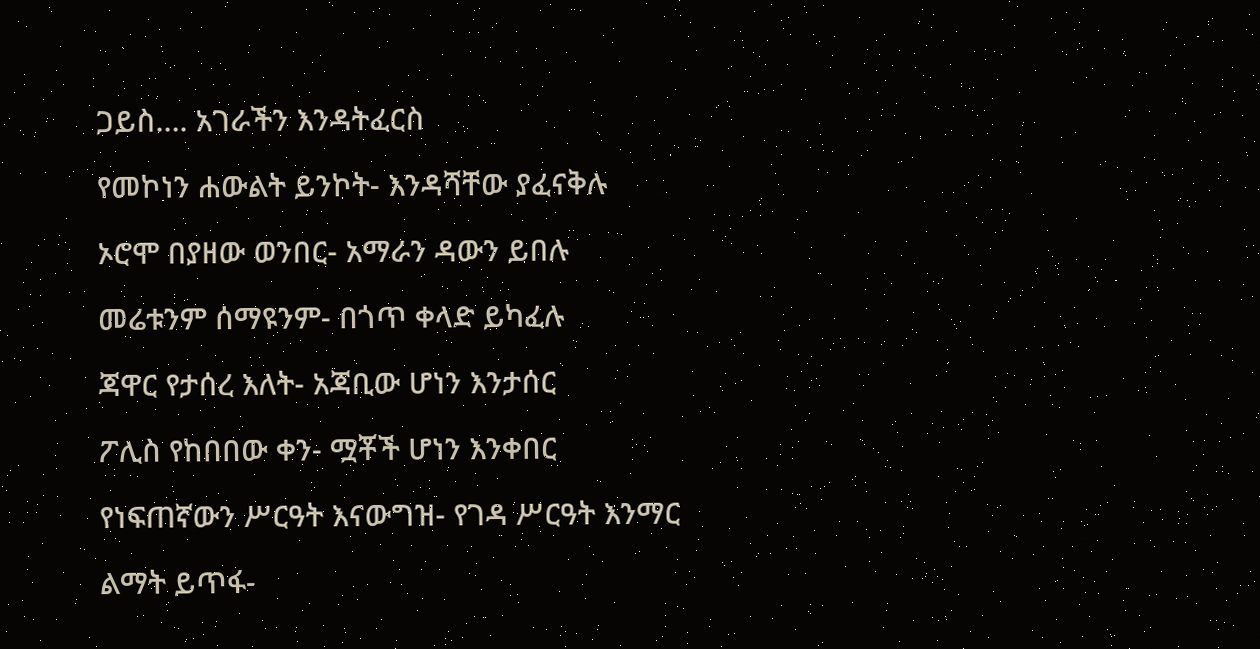ጋይስ…. አገራችን እንዳትፈርስ

የመኮነን ሐውልት ይንኮት- እንዳሻቸው ያፈናቅሉ

ኦሮሞ በያዘው ወንበር- አማራን ዳውን ይበሉ

መሬቱንም ሰማዩንም- በጎጥ ቀላድ ይካፈሉ

ጃዋር የታሰረ እለት- አጃቢው ሆነን እንታሰር

ፖሊስ የከበበው ቀን- ሟቾች ሆነን እንቀበር

የነፍጠኛውን ሥርዓት እናውግዝ- የገዳ ሥርዓት እንማር

ልማት ይጥፋ-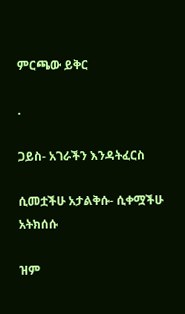ምርጫው ይቅር

.

ጋይስ- አገራችን እንዳትፈርስ

ሲመቷችሁ አታልቅሱ- ሲቀሟችሁ አትክሰሱ

ዝም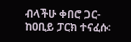ብላችሁ ቀበሮ ጋር- ከዐቢይ ፓርክ ተናፈሱ፡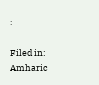፡

Filed in: Amharic